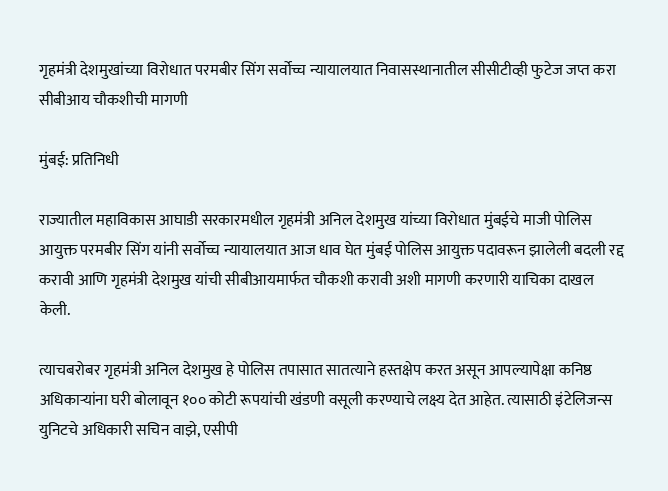गृहमंत्री देशमुखांच्या विरोधात परमबीर सिंग सर्वोच्च न्यायालयात निवासस्थानातील सीसीटीव्ही फुटेज जप्त करा सीबीआय चौकशीची मागणी

मुंबई: प्रतिनिधी

राज्यातील महाविकास आघाडी सरकारमधील गृहमंत्री अनिल देशमुख यांच्या विरोधात मुंबईचे माजी पोलिस आयुक्त परमबीर सिंग यांनी सर्वोच्च न्यायालयात आज धाव घेत मुंबई पोलिस आयुक्त पदावरून झालेली बदली रद्द करावी आणि गृहमंत्री देशमुख यांची सीबीआयमार्फत चौकशी करावी अशी मागणी करणारी याचिका दाखल केली.

त्याचबरोबर गृहमंत्री अनिल देशमुख हे पोलिस तपासात सातत्याने हस्तक्षेप करत असून आपल्यापेक्षा कनिष्ठ अधिकाऱ्यांना घरी बोलावून १०० कोटी रूपयांची खंडणी वसूली करण्याचे लक्ष्य देत आहेत. त्यासाठी इंटेलिजन्स युनिटचे अधिकारी सचिन वाझे, एसीपी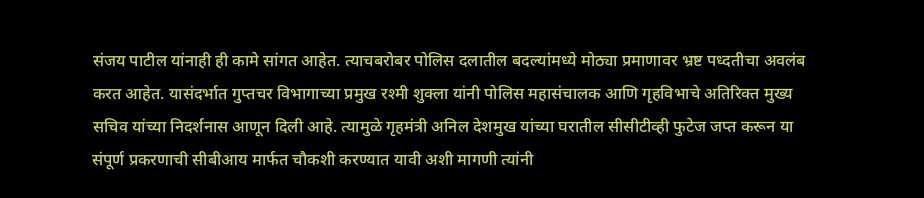संजय पाटील यांनाही ही कामे सांगत आहेत. त्याचबरोबर पोलिस दलातील बदल्यांमध्ये मोठ्या प्रमाणावर भ्रष्ट पध्दतीचा अवलंब करत आहेत. यासंदर्भात गुप्तचर विभागाच्या प्रमुख रश्मी शुक्ला यांनी पोलिस महासंचालक आणि गृहविभाचे अतिरिक्त मुख्य सचिव यांच्या निदर्शनास आणून दिली आहे. त्यामुळे गृहमंत्री अनिल देशमुख यांच्या घरातील सीसीटीव्ही फुटेज जप्त करून या संपूर्ण प्रकरणाची सीबीआय मार्फत चौकशी करण्यात यावी अशी मागणी त्यांनी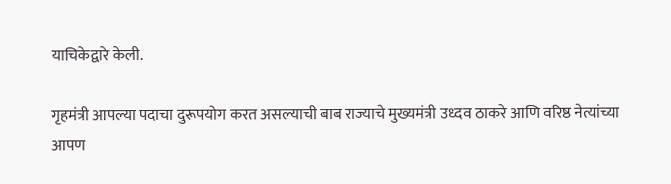याचिकेद्वारे केली.

गृहमंत्री आपल्या पदाचा दुरूपयोग करत असल्याची बाब राज्याचे मुख्यमंत्री उध्दव ठाकरे आणि वरिष्ठ नेत्यांच्या आपण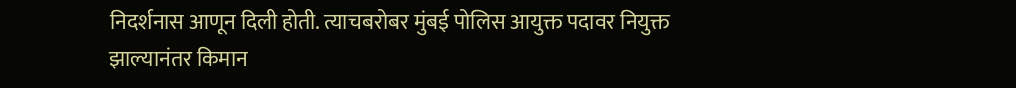निदर्शनास आणून दिली होती. त्याचबरोबर मुंबई पोलिस आयुक्त पदावर नियुक्त झाल्यानंतर किमान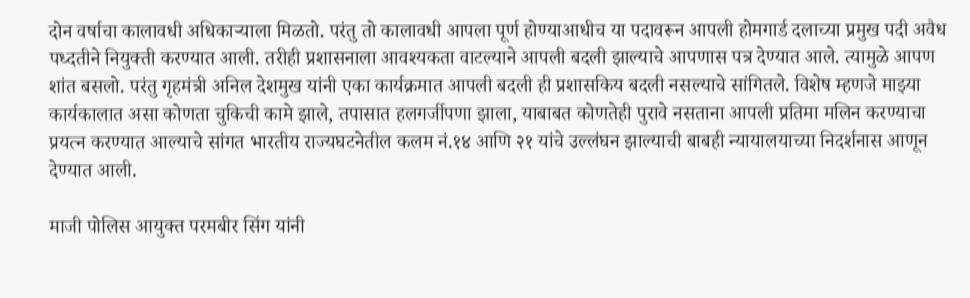दोन वर्षाचा कालावधी अधिकाऱ्याला मिळतो. परंतु तो कालावधी आपला पूर्ण होण्याआधीच या पदावरून आपली होमगार्ड दलाच्या प्रमुख पदी अवैध पध्दतीने नियुक्ती करण्यात आली. तरीही प्रशासनाला आवश्यकता वाटल्याने आपली बदली झाल्याचे आपणास पत्र देण्यात आले. त्यामुळे आपण शांत बसलो. परंतु गृहमंत्री अनिल देशमुख यांनी एका कार्यक्रमात आपली बदली ही प्रशासकिय बदली नसल्याचे सांगितले. विशेष म्हणजे माझ्या कार्यकालात असा कोणता चुकिची कामे झाले, तपासात हलगर्जीपणा झाला, याबाबत कोणतेही पुरावे नसताना आपली प्रतिमा मलिन करण्याचा प्रयत्न करण्यात आल्याचे सांगत भारतीय राज्यघटनेतील कलम नं.१४ आणि २१ यांचे उल्लंघन झाल्याची बाबही न्यायालयाच्या निदर्शनास आणून देण्यात आली.

माजी पोलिस आयुक्त परमबीर सिंग यांनी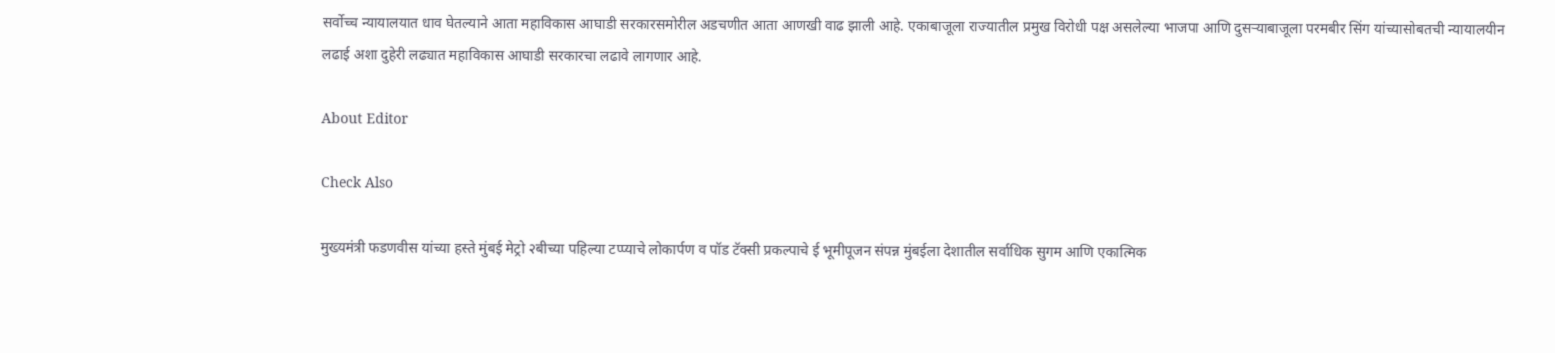सर्वोच्च न्यायालयात धाव घेतल्याने आता महाविकास आघाडी सरकारसमोरील अडचणीत आता आणखी वाढ झाली आहे. एकाबाजूला राज्यातील प्रमुख विरोधी पक्ष असलेल्या भाजपा आणि दुसऱ्याबाजूला परमबीर सिंग यांच्यासोबतची न्यायालयीन लढाई अशा दुहेरी लढ्यात महाविकास आघाडी सरकारचा लढावे लागणार आहे.

About Editor

Check Also

मुख्यमंत्री फडणवीस यांच्या हस्ते मुंबई मेट्रो २बीच्या पहिल्या टप्प्याचे लोकार्पण व पॉड टॅक्सी प्रकल्पाचे ई भूमीपूजन संपन्न मुंबईला देशातील सर्वाधिक सुगम आणि एकात्मिक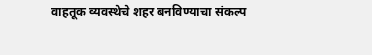वाहतूक व्यवस्थेचे शहर बनविण्याचा संकल्प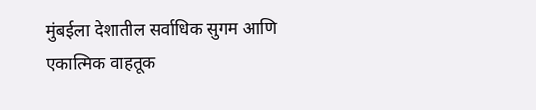मुंबईला देशातील सर्वाधिक सुगम आणि एकात्मिक वाहतूक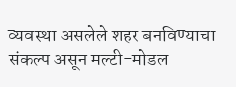व्यवस्था असलेले शहर बनविण्याचा संकल्प असून मल्टी-मोडल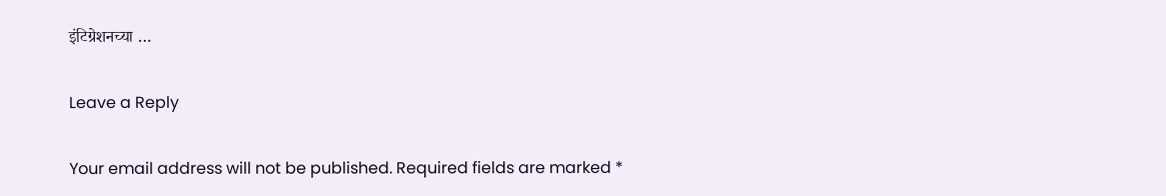इंटिग्रेशनच्या …

Leave a Reply

Your email address will not be published. Required fields are marked *